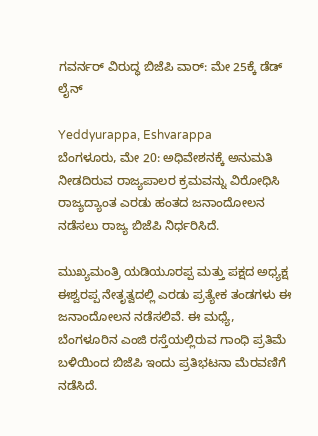ಗವರ್ನರ್ ವಿರುದ್ಧ ಬಿಜೆಪಿ ವಾರ್: ಮೇ 25ಕ್ಕೆ ಡೆಡ್ ಲೈನ್

Yeddyurappa, Eshvarappa
ಬೆಂಗಳೂರು, ಮೇ 20: ಅಧಿವೇಶನಕ್ಕೆ ಅನುಮತಿ ನೀಡದಿರುವ ರಾಜ್ಯಪಾಲರ ಕ್ರಮವನ್ನು ವಿರೋಧಿಸಿ ರಾಜ್ಯದ್ಯಾಂತ ಎರಡು ಹಂತದ ಜನಾಂದೋಲನ ನಡೆಸಲು ರಾಜ್ಯ ಬಿಜೆಪಿ ನಿರ್ಧರಿಸಿದೆ.

ಮುಖ್ಯಮಂತ್ರಿ ಯಡಿಯೂರಪ್ಪ ಮತ್ತು ಪಕ್ಷದ ಅಧ್ಯಕ್ಷ ಈಶ್ವರಪ್ಪ ನೇತೃತ್ವದಲ್ಲಿ ಎರಡು ಪ್ರತ್ಯೇಕ ತಂಡಗಳು ಈ ಜನಾಂದೋಲನ ನಡೆಸಲಿವೆ. ಈ ಮಧ್ಯೆ, ಬೆಂಗಳೂರಿನ ಎಂಜಿ ರಸ್ತೆಯಲ್ಲಿರುವ ಗಾಂಧಿ ಪ್ರತಿಮೆ ಬಳಿಯಿಂದ ಬಿಜೆಪಿ ಇಂದು ಪ್ರತಿಭಟನಾ ಮೆರವಣಿಗೆ ನಡೆಸಿದೆ.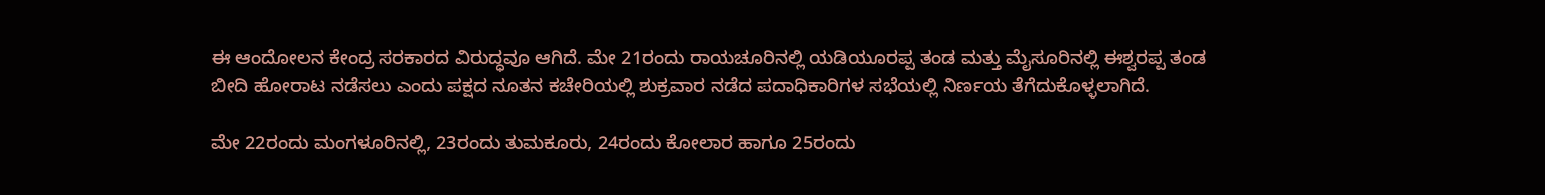ಈ ಆಂದೋಲನ ಕೇಂದ್ರ ಸರಕಾರದ ವಿರುದ್ಧವೂ ಆಗಿದೆ. ಮೇ 21ರಂದು ರಾಯಚೂರಿನಲ್ಲಿ ಯಡಿಯೂರಪ್ಪ ತಂಡ ಮತ್ತು ಮೈಸೂರಿನಲ್ಲಿ ಈಶ್ವರಪ್ಪ ತಂಡ ಬೀದಿ ಹೋರಾಟ ನಡೆಸಲು ಎಂದು ಪಕ್ಷದ ನೂತನ ಕಚೇರಿಯಲ್ಲಿ ಶುಕ್ರವಾರ ನಡೆದ ಪದಾಧಿಕಾರಿಗಳ ಸಭೆಯಲ್ಲಿ ನಿರ್ಣಯ ತೆಗೆದುಕೊಳ್ಳಲಾಗಿದೆ.

ಮೇ 22ರಂದು ಮಂಗಳೂರಿನಲ್ಲಿ, 23ರಂದು ತುಮಕೂರು, 24ರಂದು ಕೋಲಾರ ಹಾಗೂ 25ರಂದು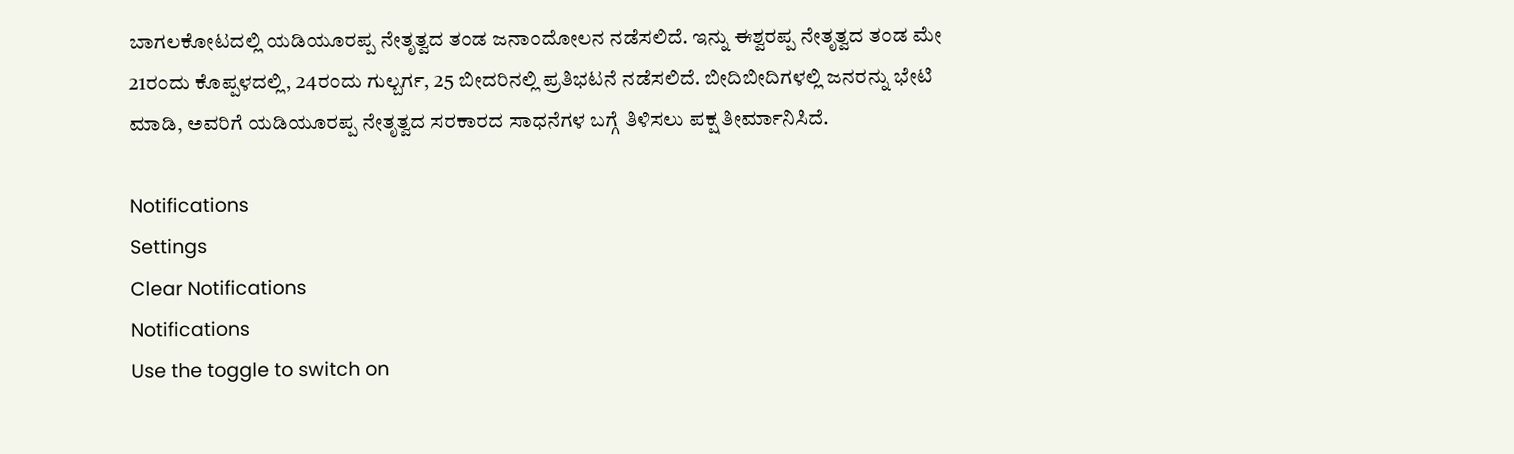ಬಾಗಲಕೋಟದಲ್ಲಿ ಯಡಿಯೂರಪ್ಪ ನೇತೃತ್ವದ ತಂಡ ಜನಾಂದೋಲನ ನಡೆಸಲಿದೆ. ಇನ್ನು ಈಶ್ವರಪ್ಪ ನೇತೃತ್ವದ ತಂಡ ಮೇ 21ರಂದು ಕೊಪ್ಪಳದಲ್ಲಿ, 24ರಂದು ಗುಲ್ಬರ್ಗ, 25 ಬೀದರಿನಲ್ಲಿ ಪ್ರತಿಭಟನೆ ನಡೆಸಲಿದೆ. ಬೀದಿಬೀದಿಗಳಲ್ಲಿ ಜನರನ್ನು ಭೇಟಿ ಮಾಡಿ, ಅವರಿಗೆ ಯಡಿಯೂರಪ್ಪ ನೇತೃತ್ವದ ಸರಕಾರದ ಸಾಧನೆಗಳ ಬಗ್ಗೆ ತಿಳಿಸಲು ಪಕ್ಷ ತೀರ್ಮಾನಿಸಿದೆ.

Notifications
Settings
Clear Notifications
Notifications
Use the toggle to switch on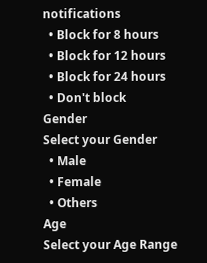notifications
  • Block for 8 hours
  • Block for 12 hours
  • Block for 24 hours
  • Don't block
Gender
Select your Gender
  • Male
  • Female
  • Others
Age
Select your Age Range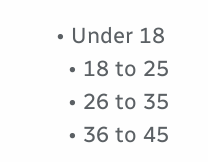• Under 18
  • 18 to 25
  • 26 to 35
  • 36 to 45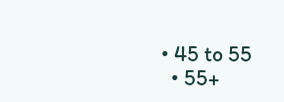• 45 to 55
  • 55+